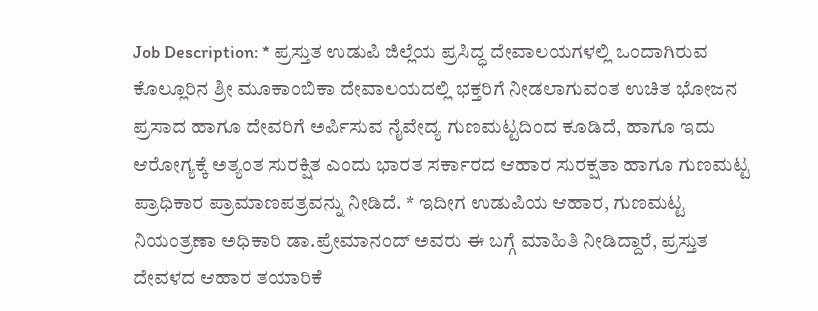Job Description: * ಪ್ರಸ್ತುತ ಉಡುಪಿ ಜಿಲ್ಲೆಯ ಪ್ರಸಿದ್ಧ ದೇವಾಲಯಗಳಲ್ಲಿ ಒಂದಾಗಿರುವ ಕೊಲ್ಲೂರಿನ ಶ್ರೀ ಮೂಕಾಂಬಿಕಾ ದೇವಾಲಯದಲ್ಲಿ ಭಕ್ತರಿಗೆ ನೀಡಲಾಗುವಂತ ಉಚಿತ ಭೋಜನ ಪ್ರಸಾದ ಹಾಗೂ ದೇವರಿಗೆ ಅರ್ಪಿಸುವ ನೈವೇದ್ಯ ಗುಣಮಟ್ಟದಿಂದ ಕೂಡಿದೆ, ಹಾಗೂ ಇದು ಆರೋಗ್ಯಕ್ಕೆ ಅತ್ಯಂತ ಸುರಕ್ಷಿತ ಎಂದು ಭಾರತ ಸರ್ಕಾರದ ಆಹಾರ ಸುರಕ್ಷತಾ ಹಾಗೂ ಗುಣಮಟ್ಟ ಪ್ರಾಧಿಕಾರ ಪ್ರಾಮಾಣಪತ್ರವನ್ನು ನೀಡಿದೆ. * ಇದೀಗ ಉಡುಪಿಯ ಆಹಾರ, ಗುಣಮಟ್ಟ ನಿಯಂತ್ರಣಾ ಅಧಿಕಾರಿ ಡಾ.ಪ್ರೇಮಾನಂದ್ ಅವರು ಈ ಬಗ್ಗೆ ಮಾಹಿತಿ ನೀಡಿದ್ದಾರೆ, ಪ್ರಸ್ತುತ ದೇವಳದ ಆಹಾರ ತಯಾರಿಕೆ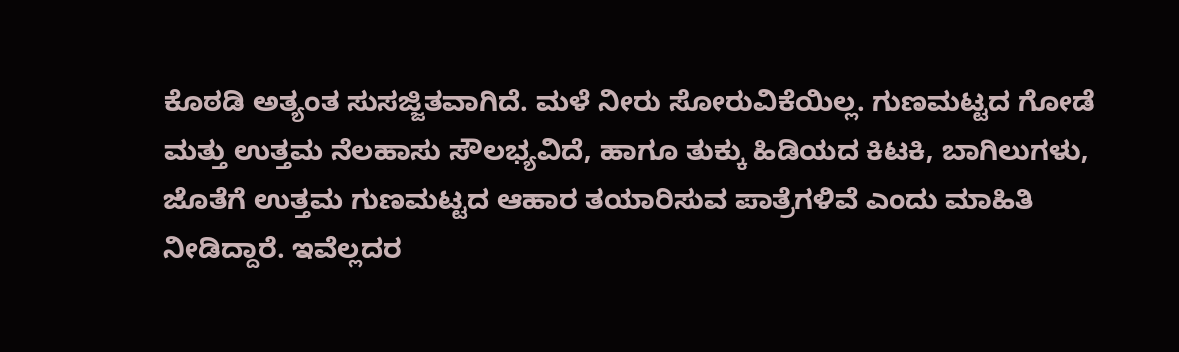ಕೊಠಡಿ ಅತ್ಯಂತ ಸುಸಜ್ಜಿತವಾಗಿದೆ. ಮಳೆ ನೀರು ಸೋರುವಿಕೆಯಿಲ್ಲ. ಗುಣಮಟ್ಟದ ಗೋಡೆ ಮತ್ತು ಉತ್ತಮ ನೆಲಹಾಸು ಸೌಲಭ್ಯವಿದೆ, ಹಾಗೂ ತುಕ್ಕು ಹಿಡಿಯದ ಕಿಟಕಿ, ಬಾಗಿಲುಗಳು, ಜೊತೆಗೆ ಉತ್ತಮ ಗುಣಮಟ್ಟದ ಆಹಾರ ತಯಾರಿಸುವ ಪಾತ್ರೆಗಳಿವೆ ಎಂದು ಮಾಹಿತಿ ನೀಡಿದ್ದಾರೆ. ಇವೆಲ್ಲದರ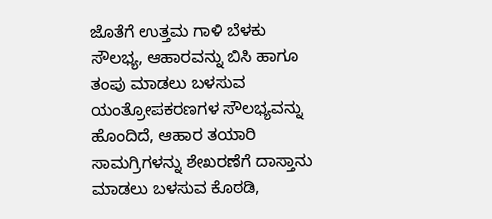ಜೊತೆಗೆ ಉತ್ತಮ ಗಾಳಿ ಬೆಳಕು ಸೌಲಭ್ಯ, ಆಹಾರವನ್ನು ಬಿಸಿ ಹಾಗೂ ತಂಪು ಮಾಡಲು ಬಳಸುವ ಯಂತ್ರೋಪಕರಣಗಳ ಸೌಲಭ್ಯವನ್ನು ಹೊಂದಿದೆ, ಆಹಾರ ತಯಾರಿ ಸಾಮಗ್ರಿಗಳನ್ನು ಶೇಖರಣೆಗೆ ದಾಸ್ತಾನು ಮಾಡಲು ಬಳಸುವ ಕೊಠಡಿ,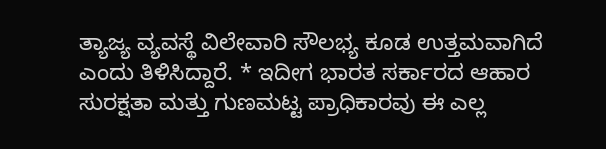ತ್ಯಾಜ್ಯ ವ್ಯವಸ್ಥೆ ವಿಲೇವಾರಿ ಸೌಲಭ್ಯ ಕೂಡ ಉತ್ತಮವಾಗಿದೆ ಎಂದು ತಿಳಿಸಿದ್ದಾರೆ. * ಇದೀಗ ಭಾರತ ಸರ್ಕಾರದ ಆಹಾರ ಸುರಕ್ಷತಾ ಮತ್ತು ಗುಣಮಟ್ಟ ಪ್ರಾಧಿಕಾರವು ಈ ಎಲ್ಲ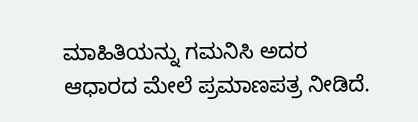ಮಾಹಿತಿಯನ್ನು ಗಮನಿಸಿ ಅದರ ಆಧಾರದ ಮೇಲೆ ಪ್ರಮಾಣಪತ್ರ ನೀಡಿದೆ.